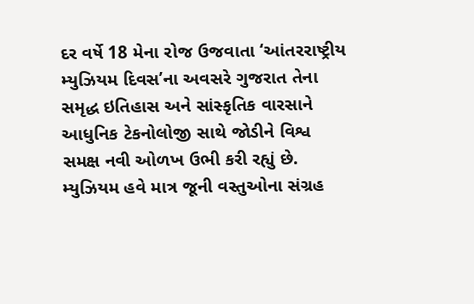દર વર્ષે 18 મેના રોજ ઉજવાતા ‘આંતરરાષ્ટ્રીય મ્યુઝિયમ દિવસ’ના અવસરે ગુજરાત તેના સમૃદ્ધ ઇતિહાસ અને સાંસ્કૃતિક વારસાને આધુનિક ટેકનોલોજી સાથે જોડીને વિશ્વ સમક્ષ નવી ઓળખ ઉભી કરી રહ્યું છે. મ્યુઝિયમ હવે માત્ર જૂની વસ્તુઓના સંગ્રહ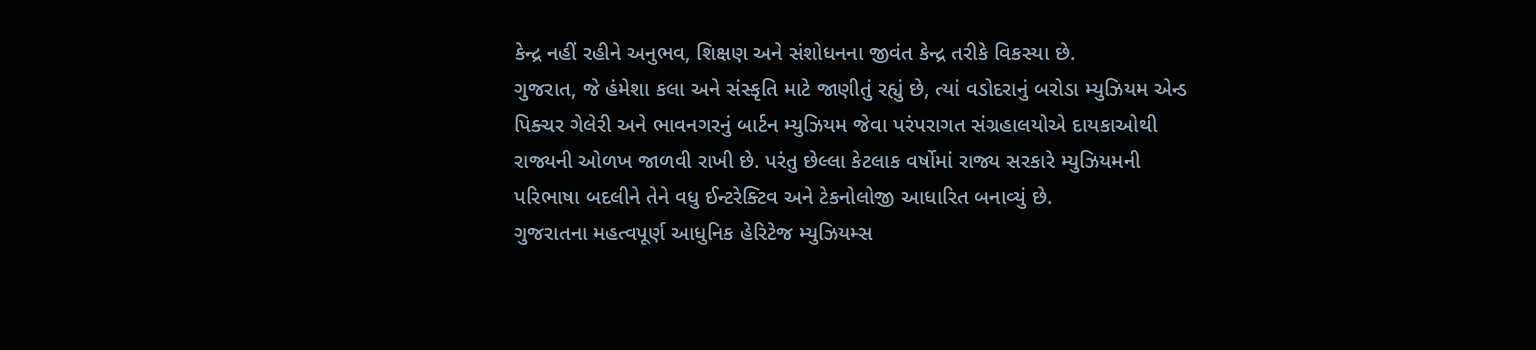કેન્દ્ર નહીં રહીને અનુભવ, શિક્ષણ અને સંશોધનના જીવંત કેન્દ્ર તરીકે વિકસ્યા છે.
ગુજરાત, જે હંમેશા કલા અને સંસ્કૃતિ માટે જાણીતું રહ્યું છે, ત્યાં વડોદરાનું બરોડા મ્યુઝિયમ એન્ડ પિક્ચર ગેલેરી અને ભાવનગરનું બાર્ટન મ્યુઝિયમ જેવા પરંપરાગત સંગ્રહાલયોએ દાયકાઓથી રાજ્યની ઓળખ જાળવી રાખી છે. પરંતુ છેલ્લા કેટલાક વર્ષોમાં રાજ્ય સરકારે મ્યુઝિયમની પરિભાષા બદલીને તેને વધુ ઈન્ટરેક્ટિવ અને ટેકનોલોજી આધારિત બનાવ્યું છે.
ગુજરાતના મહત્વપૂર્ણ આધુનિક હેરિટેજ મ્યુઝિયમ્સ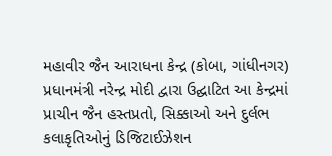મહાવીર જૈન આરાધના કેન્દ્ર (કોબા, ગાંધીનગર)
પ્રધાનમંત્રી નરેન્દ્ર મોદી દ્વારા ઉદ્ઘાટિત આ કેન્દ્રમાં પ્રાચીન જૈન હસ્તપ્રતો, સિક્કાઓ અને દુર્લભ કલાકૃતિઓનું ડિજિટાઈઝેશન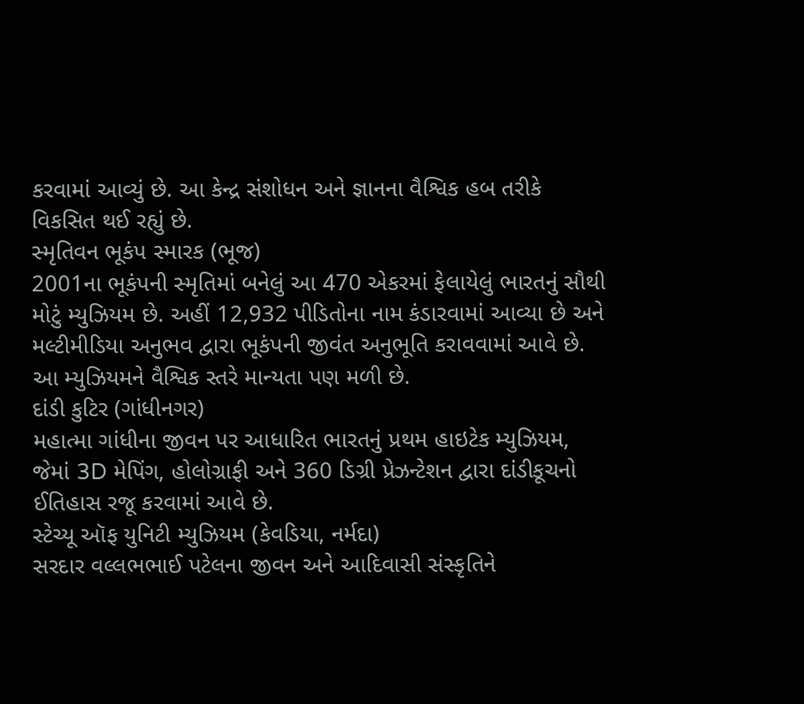કરવામાં આવ્યું છે. આ કેન્દ્ર સંશોધન અને જ્ઞાનના વૈશ્વિક હબ તરીકે વિકસિત થઈ રહ્યું છે.
સ્મૃતિવન ભૂકંપ સ્મારક (ભૂજ)
2001ના ભૂકંપની સ્મૃતિમાં બનેલું આ 470 એકરમાં ફેલાયેલું ભારતનું સૌથી મોટું મ્યુઝિયમ છે. અહીં 12,932 પીડિતોના નામ કંડારવામાં આવ્યા છે અને મલ્ટીમીડિયા અનુભવ દ્વારા ભૂકંપની જીવંત અનુભૂતિ કરાવવામાં આવે છે. આ મ્યુઝિયમને વૈશ્વિક સ્તરે માન્યતા પણ મળી છે.
દાંડી કુટિર (ગાંધીનગર)
મહાત્મા ગાંધીના જીવન પર આધારિત ભારતનું પ્રથમ હાઇટેક મ્યુઝિયમ, જેમાં 3D મેપિંગ, હોલોગ્રાફી અને 360 ડિગ્રી પ્રેઝન્ટેશન દ્વારા દાંડીકૂચનો ઈતિહાસ રજૂ કરવામાં આવે છે.
સ્ટેચ્યૂ ઑફ યુનિટી મ્યુઝિયમ (કેવડિયા, નર્મદા)
સરદાર વલ્લભભાઈ પટેલના જીવન અને આદિવાસી સંસ્કૃતિને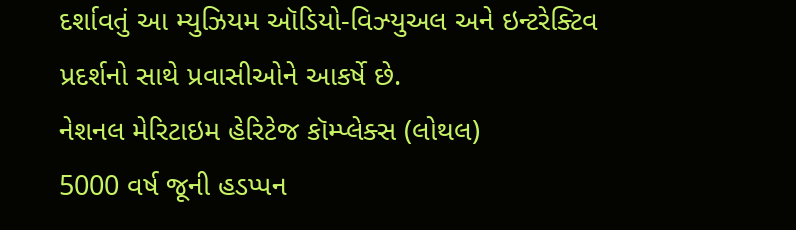દર્શાવતું આ મ્યુઝિયમ ઑડિયો-વિઝ્યુઅલ અને ઇન્ટરેક્ટિવ પ્રદર્શનો સાથે પ્રવાસીઓને આકર્ષે છે.
નેશનલ મેરિટાઇમ હેરિટેજ કૉમ્પ્લેક્સ (લોથલ)
5000 વર્ષ જૂની હડપ્પન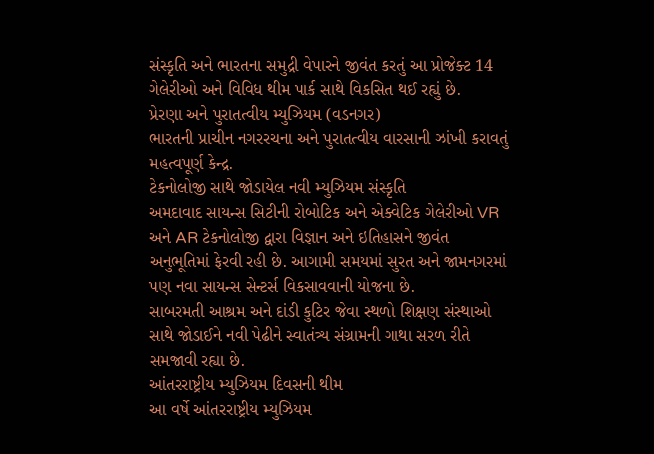સંસ્કૃતિ અને ભારતના સમુદ્રી વેપારને જીવંત કરતું આ પ્રોજેક્ટ 14 ગેલેરીઓ અને વિવિધ થીમ પાર્ક સાથે વિકસિત થઈ રહ્યું છે.
પ્રેરણા અને પુરાતત્વીય મ્યુઝિયમ (વડનગર)
ભારતની પ્રાચીન નગરરચના અને પુરાતત્વીય વારસાની ઝાંખી કરાવતું મહત્વપૂર્ણ કેન્દ્ર.
ટેકનોલોજી સાથે જોડાયેલ નવી મ્યુઝિયમ સંસ્કૃતિ
અમદાવાદ સાયન્સ સિટીની રોબોટિક અને એક્વેટિક ગેલેરીઓ VR અને AR ટેકનોલોજી દ્વારા વિજ્ઞાન અને ઇતિહાસને જીવંત અનુભૂતિમાં ફેરવી રહી છે. આગામી સમયમાં સુરત અને જામનગરમાં પણ નવા સાયન્સ સેન્ટર્સ વિકસાવવાની યોજના છે.
સાબરમતી આશ્રમ અને દાંડી કુટિર જેવા સ્થળો શિક્ષણ સંસ્થાઓ સાથે જોડાઈને નવી પેઢીને સ્વાતંત્ર્ય સંગ્રામની ગાથા સરળ રીતે સમજાવી રહ્યા છે.
આંતરરાષ્ટ્રીય મ્યુઝિયમ દિવસની થીમ
આ વર્ષે આંતરરાષ્ટ્રીય મ્યુઝિયમ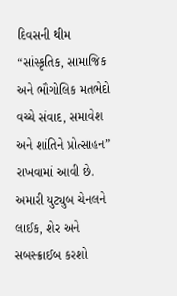દિવસની થીમ “સાંસ્કૃતિક, સામાજિક અને ભૌગોલિક મતભેદો વચ્ચે સંવાદ, સમાવેશ અને શાંતિને પ્રોત્સાહન” રાખવામાં આવી છે.
અમારી યુટ્યુબ ચેનલને લાઈક, શેર અને સબસ્ક્રાઈબ કરશો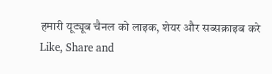हमारी यूट्यूब चैनल को लाइक, शेयर और सब्सक्राइब करे
Like, Share and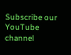Subscribe our YouTube channel